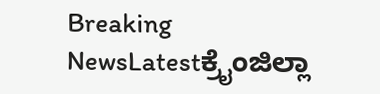Breaking NewsLatestಕ್ರೈಂಜಿಲ್ಲಾ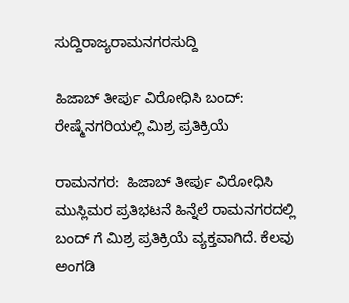ಸುದ್ದಿರಾಜ್ಯರಾಮನಗರಸುದ್ದಿ

ಹಿಜಾಬ್ ತೀರ್ಪು ವಿರೋಧಿಸಿ ಬಂದ್: ರೇಷ್ಮೆನಗರಿಯಲ್ಲಿ ಮಿಶ್ರ ಪ್ರತಿಕ್ರಿಯೆ

ರಾಮನಗರ:  ಹಿಜಾಬ್ ತೀರ್ಪು ವಿರೋಧಿಸಿ ಮುಸ್ಲಿಮರ ಪ್ರತಿಭಟನೆ ಹಿನ್ನೆಲೆ ರಾಮನಗರದಲ್ಲಿ ಬಂದ್ ಗೆ ಮಿಶ್ರ ಪ್ರತಿಕ್ರಿಯೆ ವ್ಯಕ್ತವಾಗಿದೆ. ಕೆಲವು ಅಂಗಡಿ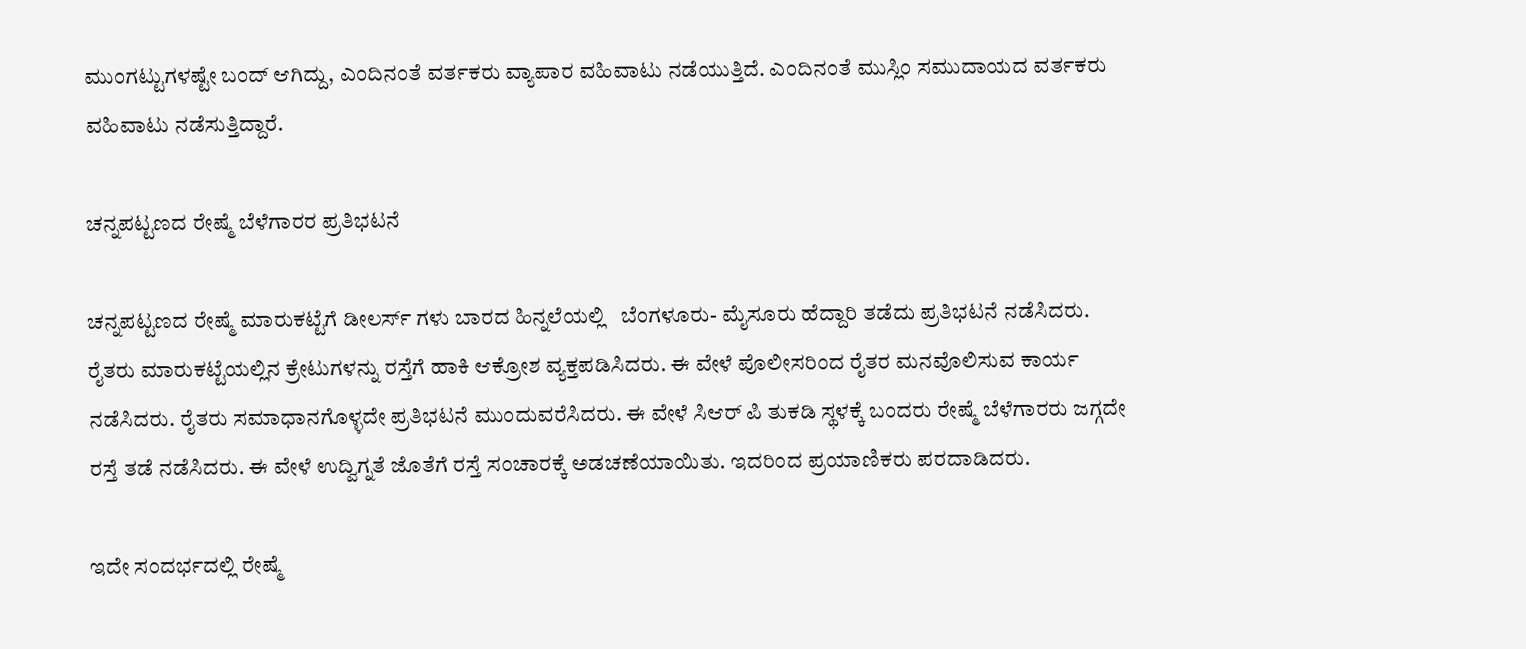ಮುಂಗಟ್ಟುಗಳಷ್ಟೇ ಬಂದ್ ಆಗಿದ್ದು, ಎಂದಿನಂತೆ ವರ್ತಕರು ವ್ಯಾಪಾರ ವಹಿವಾಟು ನಡೆಯುತ್ತಿದೆ. ಎಂದಿನಂತೆ ಮುಸ್ಲಿಂ ಸಮುದಾಯದ ವರ್ತಕರು ವಹಿವಾಟು ನಡೆಸುತ್ತಿದ್ದಾರೆ.

ಚನ್ನಪಟ್ಟಣದ ರೇಷ್ಮೆ ಬೆಳೆಗಾರರ ಪ್ರತಿಭಟನೆ

ಚನ್ನಪಟ್ಟಣದ ರೇಷ್ಮೆ ಮಾರುಕಟ್ಟೆಗೆ ಡೀಲರ್ಸ್ ಗಳು ಬಾರದ ಹಿನ್ನಲೆಯಲ್ಲಿ   ಬೆಂಗಳೂರು- ಮೈಸೂರು ಹೆದ್ದಾರಿ ತಡೆದು ಪ್ರತಿಭಟನೆ ನಡೆಸಿದರು. ರೈತರು ಮಾರುಕಟ್ಟೆಯಲ್ಲಿನ ಕ್ರೇಟುಗಳನ್ನು ರಸ್ತೆಗೆ ಹಾಕಿ ಆಕ್ರೋಶ ವ್ಯಕ್ತಪಡಿಸಿದರು. ಈ ವೇಳೆ ಪೊಲೀಸರಿಂದ ರೈತರ ಮನವೊಲಿಸುವ ಕಾರ್ಯ ನಡೆಸಿದರು. ರೈತರು ಸಮಾಧಾನಗೊಳ್ಳದೇ ಪ್ರತಿಭಟನೆ ಮುಂದುವರೆಸಿದರು. ಈ ವೇಳೆ ಸಿಆರ್ ಪಿ ತುಕಡಿ ಸ್ಥಳಕ್ಕೆ ಬಂದರು ರೇಷ್ಮೆ‌ ಬೆಳೆಗಾರರು ಜಗ್ಗದೇ ರಸ್ತೆ ತಡೆ ನಡೆಸಿದರು. ಈ ವೇಳೆ ಉದ್ವಿಗ್ನತೆ ಜೊತೆಗೆ ರಸ್ತೆ ಸಂಚಾರಕ್ಕೆ ಅಡಚಣೆಯಾಯಿತು. ಇದರಿಂದ ಪ್ರಯಾಣಿಕರು ಪರದಾಡಿದರು.

ಇದೇ ಸಂದರ್ಭದಲ್ಲಿ ರೇಷ್ಮೆ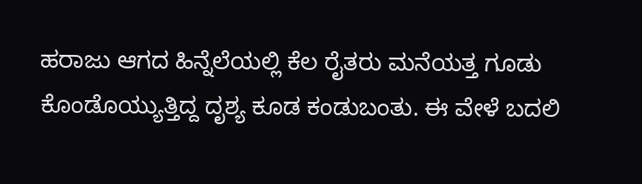ಹರಾಜು ಆಗದ ಹಿನ್ನೆಲೆಯಲ್ಲಿ ಕೆಲ ರೈತರು ಮನೆಯತ್ತ ಗೂಡು ಕೊಂಡೊಯ್ಯುತ್ತಿದ್ದ ದೃಶ್ಯ ಕೂಡ ಕಂಡುಬಂತು. ಈ ವೇಳೆ ಬದಲಿ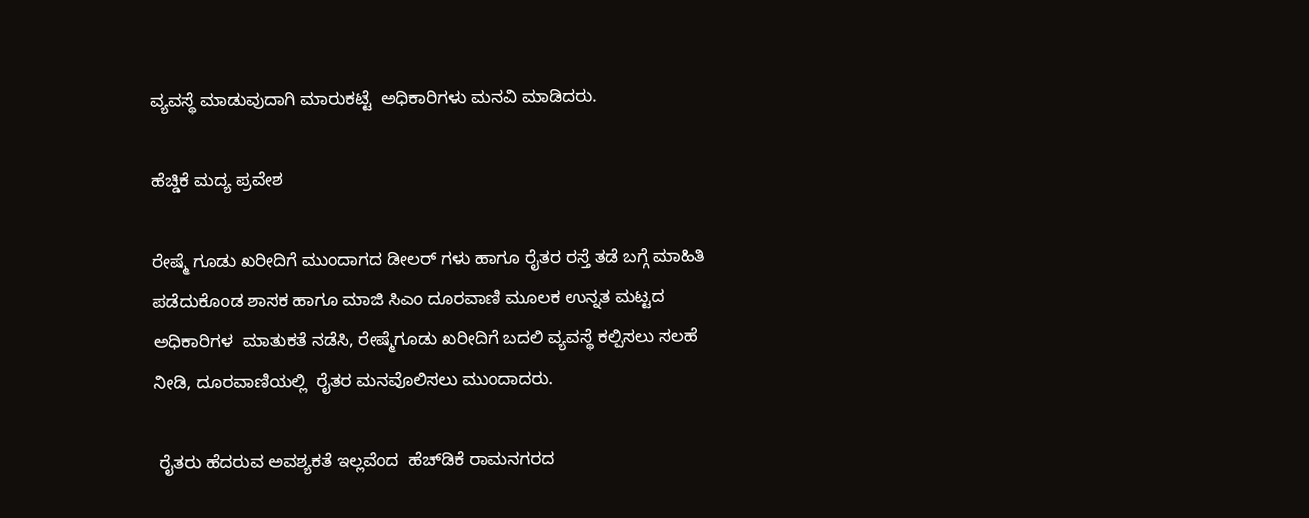ವ್ಯವಸ್ಥೆ ಮಾಡುವುದಾಗಿ ಮಾರುಕಟ್ಟೆ  ಅಧಿಕಾರಿಗಳು ಮನವಿ ಮಾಡಿದರು.

ಹೆಚ್ಡಿಕೆ ಮದ್ಯ ಪ್ರವೇಶ

ರೇಷ್ಮೆ ಗೂಡು ಖರೀದಿಗೆ ಮುಂದಾಗದ ಡೀಲರ್ ಗಳು ಹಾಗೂ ರೈತರ ರಸ್ತೆ ತಡೆ ಬಗ್ಗೆ ಮಾಹಿತಿ ಪಡೆದುಕೊಂಡ ಶಾಸಕ ಹಾಗೂ ಮಾಜಿ ಸಿಎಂ ದೂರವಾಣಿ ಮೂಲಕ ಉನ್ನತ ಮಟ್ಟದ ಅಧಿಕಾರಿಗಳ  ಮಾತುಕತೆ ನಡೆಸಿ, ರೇಷ್ಮೆಗೂಡು ಖರೀದಿಗೆ ಬದಲಿ ವ್ಯವಸ್ಥೆ ಕಲ್ಪಿಸಲು ಸಲಹೆ ನೀಡಿ, ದೂರವಾಣಿಯಲ್ಲಿ  ರೈತರ ಮನವೊಲಿಸಲು ಮುಂದಾದರು.

 ರೈತರು ಹೆದರುವ ಅವಶ್ಯಕತೆ ಇಲ್ಲವೆಂದ  ಹೆಚ್‌ಡಿಕೆ ರಾಮನಗರದ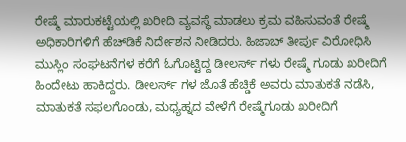ರೇಷ್ಮೆ ಮಾರುಕಟ್ಟೆಯಲ್ಲಿ ಖರೀದಿ ವ್ಯವಸ್ಥೆ ಮಾಡಲು ಕ್ರಮ ವಹಿಸುವಂತೆ ರೇಷ್ಮೆ ಅಧಿಕಾರಿಗಳಿಗೆ ಹೆಚ್‌ಡಿಕೆ ನಿರ್ದೇಶನ ನೀಡಿದರು. ಹಿಜಾಬ್ ತೀರ್ಪು ವಿರೋಧಿಸಿ ಮುಸ್ಲಿಂ ಸಂಘಟನೆಗಳ ಕರೆಗೆ ಓಗೊಟ್ಟಿದ್ದ ಡೀಲರ್ಸ್ ಗಳು ರೇಷ್ಮೆ ಗೂಡು ಖರೀದಿಗೆ ಹಿಂದೇಟು ಹಾಕಿದ್ದರು. ಡೀಲರ್ಸ್ ಗಳ ಜೊತೆ ಹೆಚ್ಡಿಕೆ ಅವರು ಮಾತುಕತೆ ನಡೆಸಿ, ಮಾತುಕತೆ ಸಫಲಗೊಂಡು, ಮಧ್ಯಹ್ನದ ವೇಳೆಗೆ ರೇಷ್ಮೆಗೂಡು ಖರೀದಿಗೆ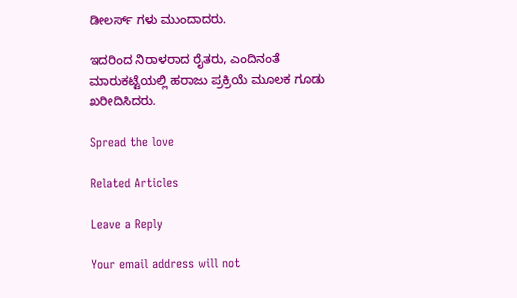ಡೀಲರ್ಸ್ ಗಳು ಮುಂದಾದರು.

ಇದರಿಂದ ನಿರಾಳರಾದ ರೈತರು, ಎಂದಿನಂತೆ  ಮಾರುಕಟ್ಟೆಯಲ್ಲಿ ಹರಾಜು ಪ್ರಕ್ರಿಯೆ ಮೂಲಕ‌ ಗೂಡು ಖರೀದಿಸಿದರು.

Spread the love

Related Articles

Leave a Reply

Your email address will not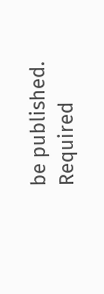be published. Required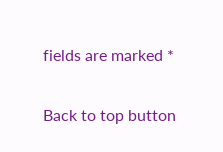fields are marked *

Back to top button